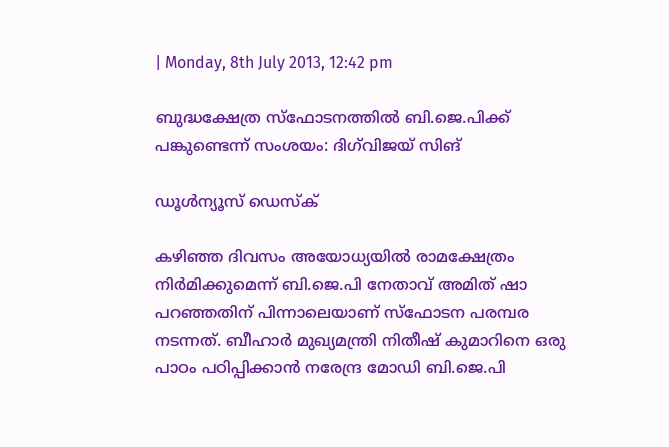| Monday, 8th July 2013, 12:42 pm

ബുദ്ധക്ഷേത്ര സ്‌ഫോടനത്തില്‍ ബി.ജെ.പിക്ക് പങ്കുണ്ടെന്ന് സംശയം: ദിഗ്‌വിജയ് സിങ്

ഡൂള്‍ന്യൂസ് ഡെസ്‌ക്

കഴിഞ്ഞ ദിവസം അയോധ്യയില്‍ രാമക്ഷേത്രം നിര്‍മിക്കുമെന്ന് ബി.ജെ.പി നേതാവ് അമിത് ഷാ പറഞ്ഞതിന് പിന്നാലെയാണ് സ്‌ഫോടന പരമ്പര നടന്നത്. ബീഹാര്‍ മുഖ്യമന്ത്രി നിതീഷ് കുമാറിനെ ഒരു പാഠം പഠിപ്പിക്കാന്‍ നരേന്ദ്ര മോഡി ബി.ജെ.പി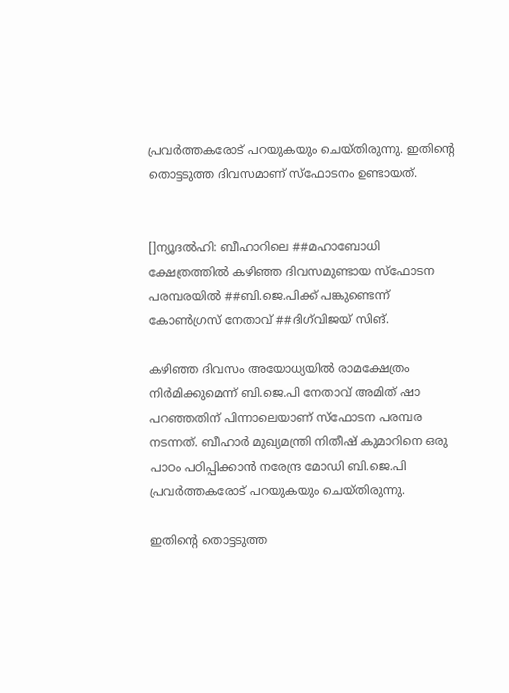പ്രവര്‍ത്തകരോട് പറയുകയും ചെയ്തിരുന്നു. ഇതിന്റെ തൊട്ടടുത്ത ദിവസമാണ് സ്‌ഫോടനം ഉണ്ടായത്.


[]ന്യൂദല്‍ഹി: ബീഹാറിലെ ##മഹാബോധി ക്ഷേത്രത്തില്‍ കഴിഞ്ഞ ദിവസമുണ്ടായ സ്‌ഫോടന പരമ്പരയില്‍ ##ബി.ജെ.പിക്ക് പങ്കുണ്ടെന്ന് കോണ്‍ഗ്രസ് നേതാവ് ##ദിഗ്‌വിജയ് സിങ്.

കഴിഞ്ഞ ദിവസം അയോധ്യയില്‍ രാമക്ഷേത്രം നിര്‍മിക്കുമെന്ന് ബി.ജെ.പി നേതാവ് അമിത് ഷാ പറഞ്ഞതിന് പിന്നാലെയാണ് സ്‌ഫോടന പരമ്പര നടന്നത്. ബീഹാര്‍ മുഖ്യമന്ത്രി നിതീഷ് കുമാറിനെ ഒരു പാഠം പഠിപ്പിക്കാന്‍ നരേന്ദ്ര മോഡി ബി.ജെ.പി പ്രവര്‍ത്തകരോട് പറയുകയും ചെയ്തിരുന്നു.

ഇതിന്റെ തൊട്ടടുത്ത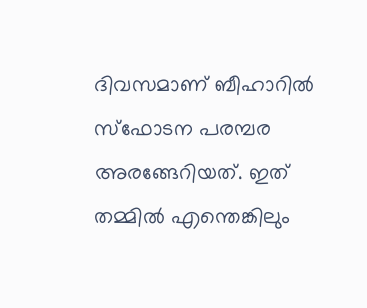ദിവസമാണ് ബീഹാറില്‍ സ്‌ഫോടന പരമ്പര അരങ്ങേറിയത്. ഇത് തമ്മില്‍ എന്തെങ്കിലും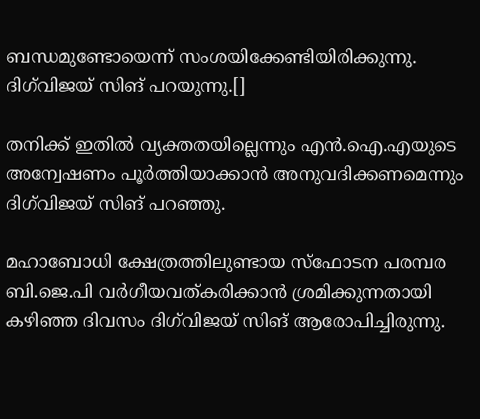ബന്ധമുണ്ടോയെന്ന് സംശയിക്കേണ്ടിയിരിക്കുന്നു. ദിഗ്‌വിജയ് സിങ് പറയുന്നു.[]

തനിക്ക് ഇതില്‍ വ്യക്തതയില്ലെന്നും എന്‍.ഐ.എയുടെ അന്വേഷണം പൂര്‍ത്തിയാക്കാന്‍ അനുവദിക്കണമെന്നും ദിഗ്‌വിജയ് സിങ് പറഞ്ഞു.

മഹാബോധി ക്ഷേത്രത്തിലുണ്ടായ സ്‌ഫോടന പരമ്പര ബി.ജെ.പി വര്‍ഗീയവത്കരിക്കാന്‍ ശ്രമിക്കുന്നതായി കഴിഞ്ഞ ദിവസം ദിഗ്‌വിജയ് സിങ് ആരോപിച്ചിരുന്നു.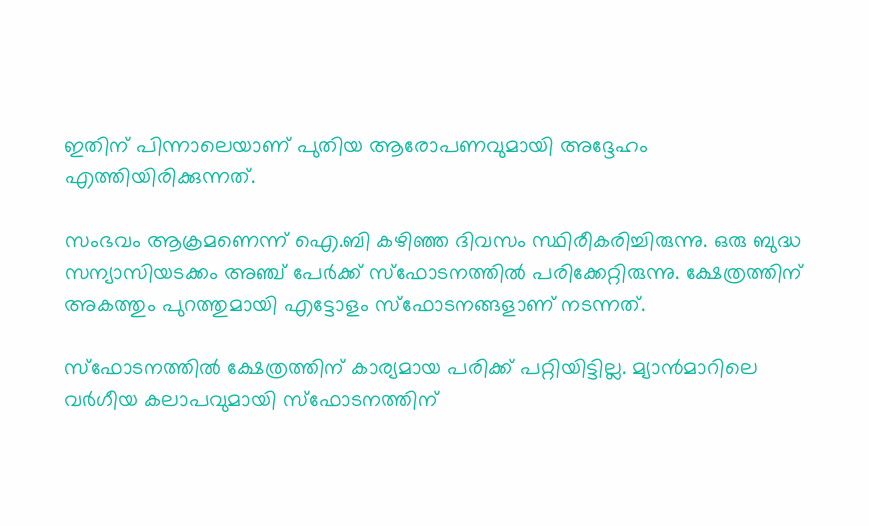ഇതിന് പിന്നാലെയാണ് പുതിയ ആരോപണവുമായി അദ്ദേഹം എത്തിയിരിക്കുന്നത്.

സംഭവം ആക്രമണെന്ന് ഐ.ബി കഴിഞ്ഞ ദിവസം സ്ഥിരീകരിച്ചിരുന്നു. ഒരു ബുദ്ധ സന്യാസിയടക്കം അഞ്ച് പേര്‍ക്ക് സ്‌ഫോടനത്തില്‍ പരിക്കേറ്റിരുന്നു. ക്ഷേത്രത്തിന് അകത്തും പുറത്തുമായി എട്ടോളം സ്‌ഫോടനങ്ങളാണ് നടന്നത്.

സ്‌ഫോടനത്തില്‍ ക്ഷേത്രത്തിന് കാര്യമായ പരിക്ക് പറ്റിയിട്ടില്ല. മ്യാന്‍മാറിലെ വര്‍ഗീയ കലാപവുമായി സ്‌ഫോടനത്തിന്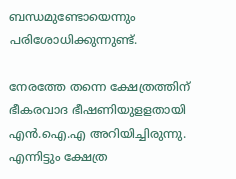ബന്ധമുണ്ടോയെന്നും പരിശോധിക്കുന്നുണ്ട്.

നേരത്തേ തന്നെ ക്ഷേത്രത്തിന് ഭീകരവാദ ഭീഷണിയുളളതായി എന്‍.ഐ.എ അറിയിച്ചിരുന്നു. എന്നിട്ടും ക്ഷേത്ര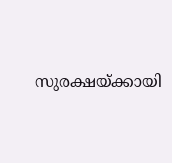സുരക്ഷയ്ക്കായി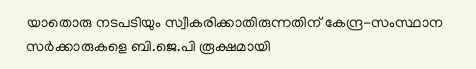യാതൊരു നടപടിയും സ്വീകരിക്കാതിരുന്നതിന് കേന്ദ്ര-സംസ്ഥാന സര്‍ക്കാരുകളെ ബി.ജെ.പി രൂക്ഷമായി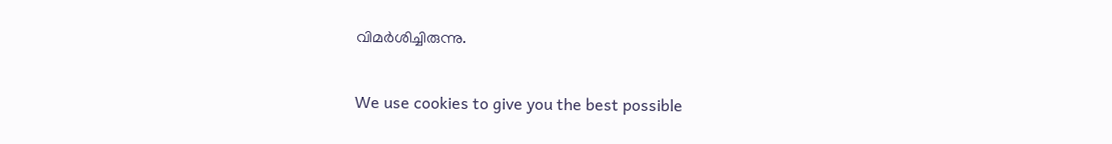വിമര്‍ശിച്ചിരുന്നു.

We use cookies to give you the best possible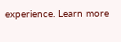experience. Learn more